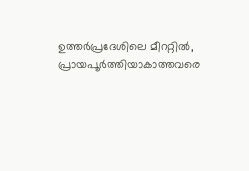ഉത്തർപ്രദേശിലെ മീററ്റിൽ, പ്രായപൂർത്തിയാകാത്തവരെ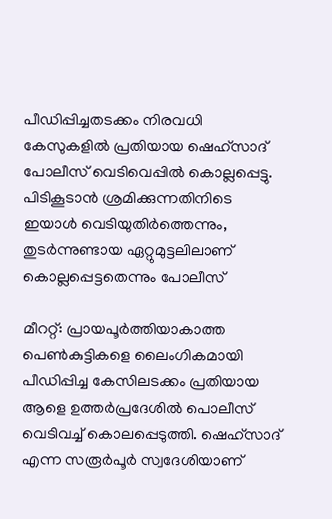പീഡിപ്പിച്ചതടക്കം നിരവധി കേസുകളിൽ പ്രതിയായ ഷെഹ്‌സാദ് പോലീസ് വെടിവെപ്പിൽ കൊല്ലപ്പെട്ടു. പിടികൂടാൻ ശ്രമിക്കുന്നതിനിടെ ഇയാൾ വെടിയുതിർത്തെന്നും, തുടർന്നുണ്ടായ ഏറ്റുമുട്ടലിലാണ് കൊല്ലപ്പെട്ടതെന്നും പോലീസ്

മീററ്റ്: പ്രായപൂർത്തിയാകാത്ത പെൺകുട്ടികളെ ലൈംഗികമായി പീഡിപ്പിച്ച കേസിലടക്കം പ്രതിയായ ആളെ ഉത്തർപ്രദേശിൽ പൊലീസ് വെടിവച്ച് കൊലപ്പെടുത്തി. ഷെഹ്‌സാദ് എന്ന സരൂർപൂർ സ്വദേശിയാണ്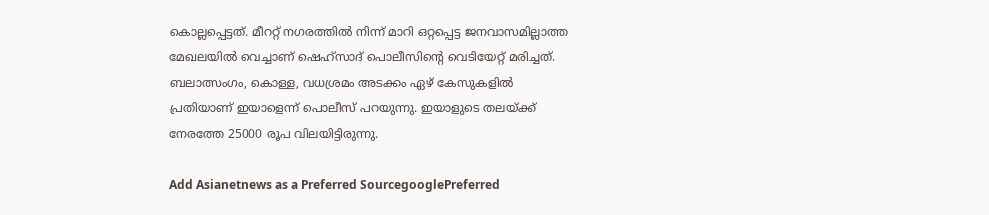കൊല്ലപ്പെട്ടത്. മീററ്റ് നഗരത്തിൽ നിന്ന് മാറി ഒറ്റപ്പെട്ട ജനവാസമില്ലാത്ത മേഖലയിൽ വെച്ചാണ് ഷെഹ്‌സാദ് പൊലീസിൻ്റെ വെടിയേറ്റ് മരിച്ചത്. ബലാത്സംഗം, കൊള്ള, വധശ്രമം അടക്കം ഏഴ് കേസുകളിൽ പ്രതിയാണ് ഇയാളെന്ന് പൊലീസ് പറയുന്നു. ഇയാളുടെ തലയ്ക്ക് നേരത്തേ 25000 രൂപ വിലയിട്ടിരുന്നു.

Add Asianetnews as a Preferred SourcegooglePreferred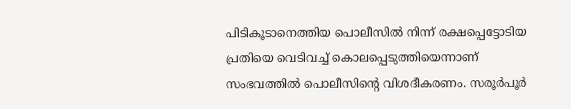പിടികൂടാനെത്തിയ പൊലീസിൽ നിന്ന് രക്ഷപ്പെട്ടോടിയ പ്രതിയെ വെടിവച്ച് കൊലപ്പെടുത്തിയെന്നാണ് സംഭവത്തിൽ പൊലീസിൻ്റെ വിശദീകരണം. സരൂർപൂർ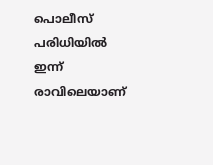പൊലീസ് പരിധിയിൽ ഇന്ന് രാവിലെയാണ്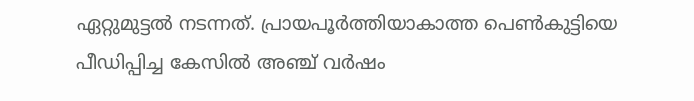ഏറ്റുമുട്ടൽ നടന്നത്. പ്രായപൂർത്തിയാകാത്ത പെൺകുട്ടിയെ പീഡിപ്പിച്ച കേസിൽ അഞ്ച് വർഷം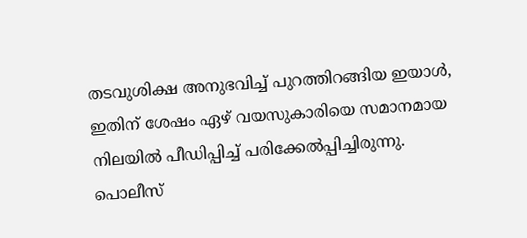തടവുശിക്ഷ അനുഭവിച്ച് പുറത്തിറങ്ങിയ ഇയാൾ, ഇതിന് ശേഷം ഏഴ് വയസുകാരിയെ സമാനമായ നിലയിൽ പീഡിപ്പിച്ച് പരിക്കേൽപ്പിച്ചിരുന്നു. പൊലീസ്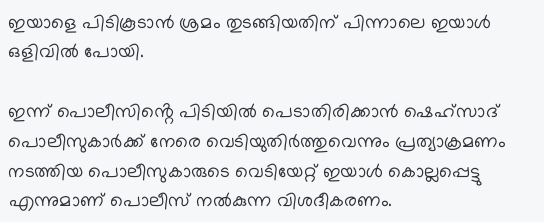ഇയാളെ പിടികൂടാൻ ശ്രമം തുടങ്ങിയതിന് പിന്നാലെ ഇയാൾ ഒളിവിൽ പോയി.

ഇന്ന് പൊലീസിൻ്റെ പിടിയിൽ പെടാതിരിക്കാൻ ഷെഹ്സാദ് പൊലീസുകാർക്ക് നേരെ വെടിയുതിർത്തുവെന്നും പ്രത്യാക്രമണം നടത്തിയ പൊലീസുകാരുടെ വെടിയേറ്റ് ഇയാൾ കൊല്ലപ്പെട്ടു എന്നുമാണ് പൊലീസ് നൽകുന്ന വിശദീകരണം.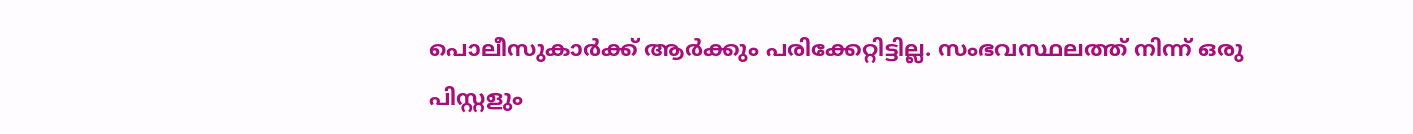പൊലീസുകാർക്ക് ആർക്കും പരിക്കേറ്റിട്ടില്ല. സംഭവസ്ഥലത്ത് നിന്ന് ഒരു പിസ്റ്റളും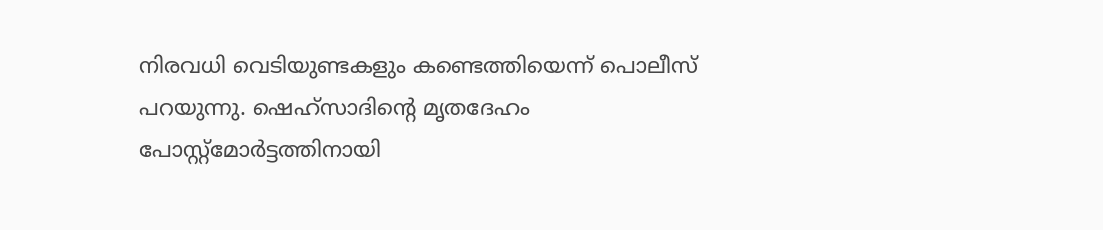നിരവധി വെടിയുണ്ടകളും കണ്ടെത്തിയെന്ന് പൊലീസ് പറയുന്നു. ഷെഹ്സാദിൻ്റെ മൃതദേഹം പോസ്റ്റ്മോർട്ടത്തിനായി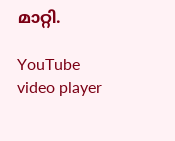മാറ്റി.

YouTube video player